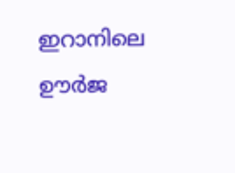ഇറാനിലെ ഊര്‍ജ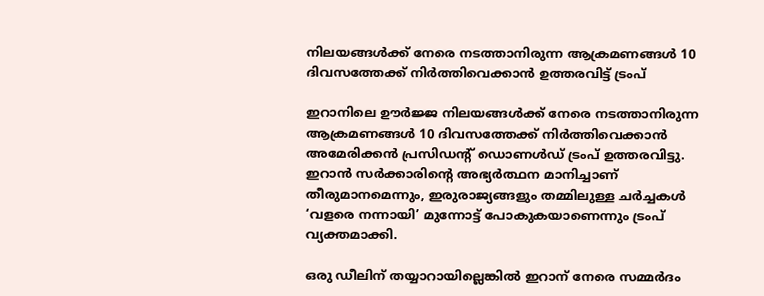നിലയങ്ങള്‍ക്ക് നേരെ നടത്താനിരുന്ന ആക്രമണങ്ങള്‍ 10 ദിവസത്തേക്ക് നിര്‍ത്തിവെക്കാന്‍ ഉത്തരവിട്ട് ട്രംപ്

ഇറാനിലെ ഊര്‍ജ്ജ നിലയങ്ങള്‍ക്ക് നേരെ നടത്താനിരുന്ന ആക്രമണങ്ങള്‍ 10 ദിവസത്തേക്ക് നിര്‍ത്തിവെക്കാന്‍ അമേരിക്കന്‍ പ്രസിഡന്റ് ഡൊണള്‍ഡ് ട്രംപ് ഉത്തരവിട്ടു. ഇറാന്‍ സര്‍ക്കാരിന്റെ അഭ്യര്‍ത്ഥന മാനിച്ചാണ് തീരുമാനമെന്നും, ഇരുരാജ്യങ്ങളും തമ്മിലുള്ള ചര്‍ച്ചകള്‍ ‘വളരെ നന്നായി’ മുന്നോട്ട് പോകുകയാണെന്നും ട്രംപ് വ്യക്തമാക്കി.

ഒരു ഡീലിന് തയ്യാറായില്ലെങ്കില്‍ ഇറാന് നേരെ സമ്മര്‍ദം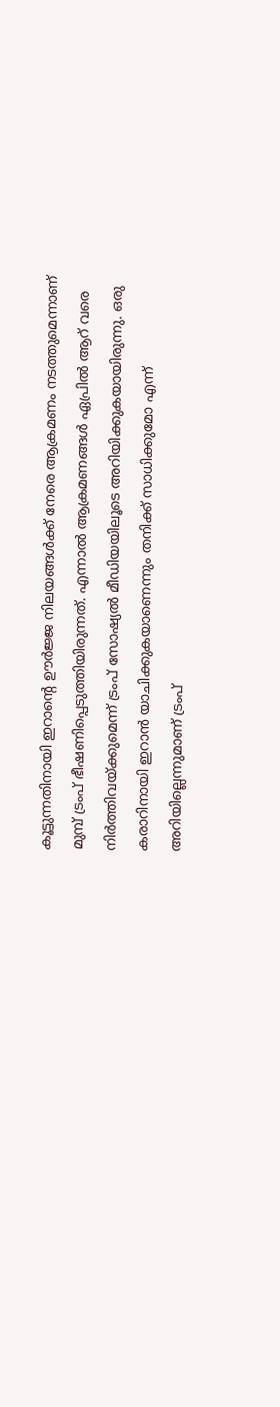കൂട്ടുന്നതിനായി ഇറാന്റെ ഊര്‍ജ്ജ നിലയങ്ങള്‍ക്ക് നേരെ ആക്രമണം നടത്തുമെന്നാണ് മുമ്പ് ട്രംപ് ഭീഷണിപ്പെടുത്തിയിരുന്നത്. എന്നാല്‍ ആക്രമണങ്ങള്‍ ഏപ്രില്‍ ആറ് വരെ നിര്‍ത്തിവയ്ക്കുമെന്ന് ട്രംപ് സോഷ്യല്‍ മീഡിയയിലൂടെ അറിയിക്കുകയായിരുന്നു. ഒരു കരാറിനായി ഇറാന്‍ യാചിക്കുകയാണെന്നും തനിക്ക് സാധിക്കുമോ എന്ന് അറിയില്ലെന്നുമാണ് ട്രംപ്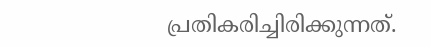പ്രതികരിച്ചിരിക്കുന്നത്.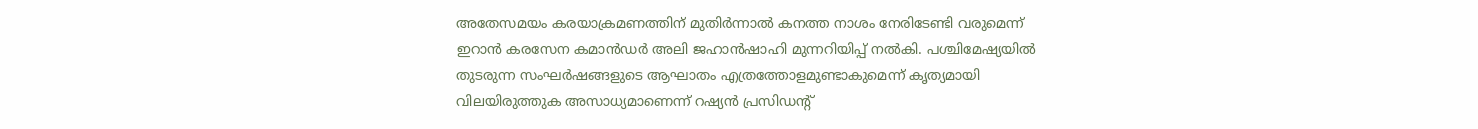അതേസമയം കരയാക്രമണത്തിന് മുതിര്‍ന്നാല്‍ കനത്ത നാശം നേരിടേണ്ടി വരുമെന്ന് ഇറാന്‍ കരസേന കമാന്‍ഡര്‍ അലി ജഹാന്‍ഷാഹി മുന്നറിയിപ്പ് നല്‍കി. പശ്ചിമേഷ്യയില്‍ തുടരുന്ന സംഘര്‍ഷങ്ങളുടെ ആഘാതം എത്രത്തോളമുണ്ടാകുമെന്ന് കൃത്യമായി വിലയിരുത്തുക അസാധ്യമാണെന്ന് റഷ്യന്‍ പ്രസിഡന്റ്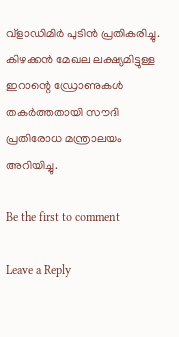വ്‌ളാഡിമിര്‍ പുടിന്‍ പ്രതികരിച്ചു. കിഴക്കന്‍ മേഖല ലക്ഷ്യമിട്ടുള്ള ഇറാന്റെ ഡ്രോണുകള്‍ തകര്‍ത്തതായി സൗദി പ്രതിരോധ മന്ത്രാലയം അറിയിച്ചു.

Be the first to comment

Leave a Reply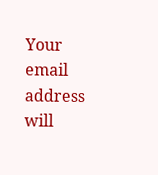Your email address will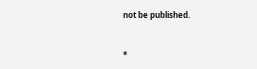not be published.


*